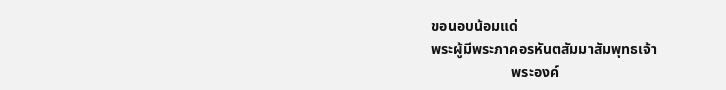ขอนอบน้อมแด่
พระผู้มีพระภาคอรหันตสัมมาสัมพุทธเจ้า
                      พระองค์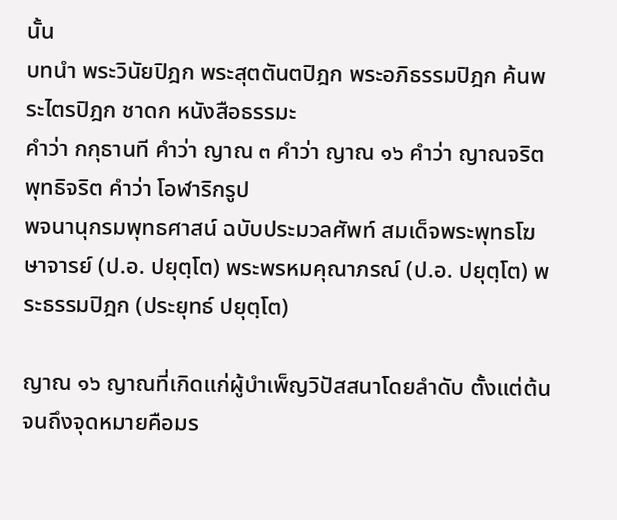นั้น
บทนำ พระวินัยปิฎก พระสุตตันตปิฎก พระอภิธรรมปิฎก ค้นพระไตรปิฎก ชาดก หนังสือธรรมะ
คำว่า กกุธานที คำว่า ญาณ ๓ คำว่า ญาณ ๑๖ คำว่า ญาณจริต พุทธิจริต คำว่า โอฬาริกรูป
พจนานุกรมพุทธศาสน์ ฉบับประมวลศัพท์ สมเด็จพระพุทธโฆษาจารย์ (ป.อ. ปยุตฺโต) พระพรหมคุณาภรณ์ (ป.อ. ปยุตฺโต) พระธรรมปิฎก (ประยุทธ์ ปยุตฺโต)

ญาณ ๑๖ ญาณที่เกิดแก่ผู้บำเพ็ญวิปัสสนาโดยลำดับ ตั้งแต่ต้นจนถึงจุดหมายคือมร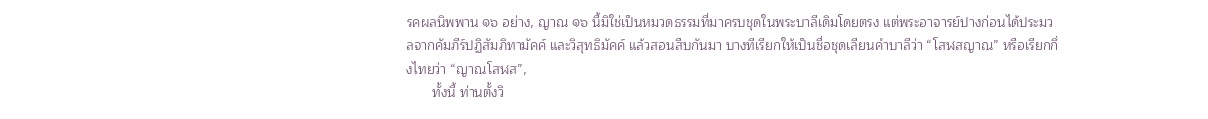รคผลนิพพาน ๑๖ อย่าง, ญาณ ๑๖ นี้มิใช่เป็นหมวดธรรมที่มาครบชุดในพระบาลีเดิมโดยตรง แต่พระอาจารย์ปางก่อนได้ประมวลจากคัมภีร์ปฏิสัมภิทามัคค์ และวิสุทธิมัคค์ แล้วสอนสืบกันมา บางทีเรียกให้เป็นชื่อชุดเลียนคำบาลีว่า “โสฬสญาณ” หรือเรียกกึ่งไทยว่า “ญาณโสฬส”,
       ทั้งนี้ ท่านตั้งวิ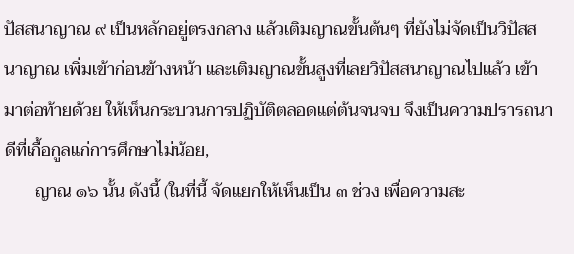ปัสสนาญาณ ๙ เป็นหลักอยู่ตรงกลาง แล้วเติมญาณขั้นต้นๆ ที่ยังไม่จัดเป็นวิปัสสนาญาณ เพิ่มเข้าก่อนข้างหน้า และเติมญาณขั้นสูงที่เลยวิปัสสนาญาณไปแล้ว เข้ามาต่อท้ายด้วย ให้เห็นกระบวนการปฏิบัติตลอดแต่ต้นจนจบ จึงเป็นความปรารถนาดีที่เกื้อกูลแก่การศึกษาไม่น้อย,
       ญาณ ๑๖ นั้น ดังนี้ (ในที่นี้ จัดแยกให้เห็นเป็น ๓ ช่วง เพื่อความสะ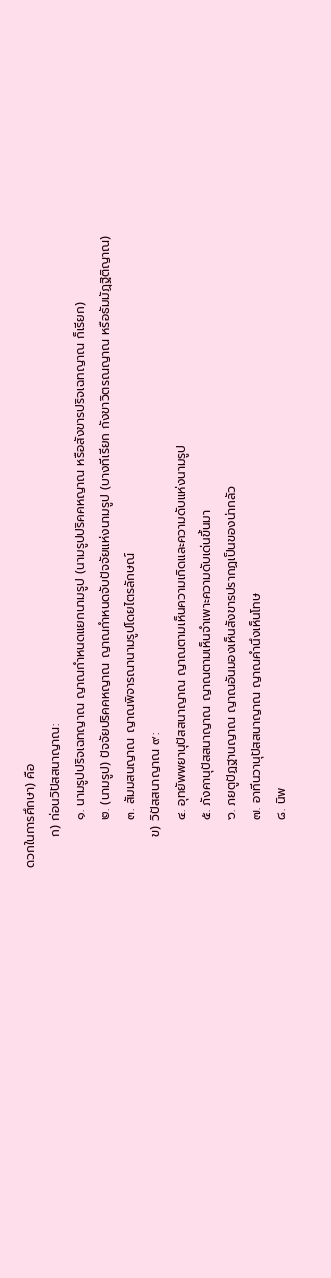ดวกในการศึกษา) คือ
       ก) ก่อนวิปัสสนาญาณ:
           ๑. นามรูปปริจเฉทญาณ ญาณกำหนดแยกนามรูป (นามรูปปริคคหญาณ หรือสังขารปริจเฉทญาณ ก็เรียก)
           ๒. (นามรูป) ปัจจัยปริคคหญาณ ญาณกำหนดจับปัจจัยแห่งนามรูป (บางทีเรียก กังขาวิตรณญาณ หรือธัมมัฏฺฐิติญาณ)
           ๓. สัมมสนญาณ ญาณพิจารณานามรูปโดยไตรลักษณ์
       ข) วิปัสสนาญาณ ๙:
           ๔. อุทยัพพยานุปัสสนาญาณ ญาณตามเห็นความเกิดและความดับแห่งนามรูป
           ๕. ภังคานุปัสสนาญาณ ญาณตามเห็นจำเพาะความดับเด่นขึ้นมา
           ๖. ภยตูปัฏฐานญาณ ญาณอันมองเห็นสังขารปรากฏเป็นของน่ากลัว
           ๗. อาทีนวานุปัสสนาญาณ ญาณคำนึงเห็นโทษ
           ๘. นิพ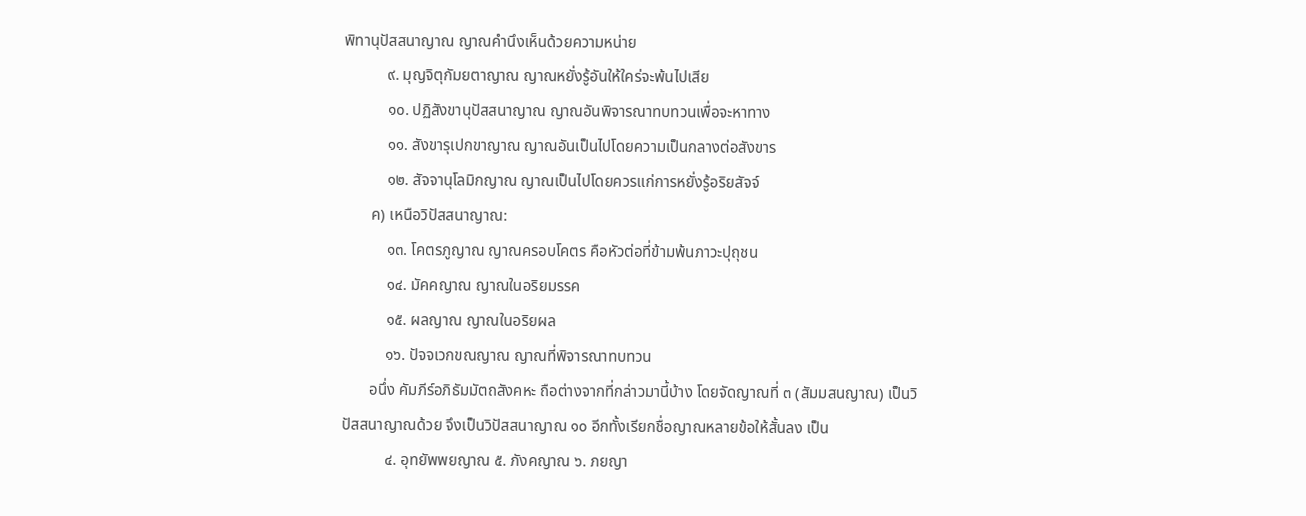พิทานุปัสสนาญาณ ญาณคำนึงเห็นด้วยความหน่าย
           ๙. มุญจิตุกัมยตาญาณ ญาณหยั่งรู้อันให้ใคร่จะพ้นไปเสีย
           ๑๐. ปฏิสังขานุปัสสนาญาณ ญาณอันพิจารณาทบทวนเพื่อจะหาทาง
           ๑๑. สังขารุเปกขาญาณ ญาณอันเป็นไปโดยความเป็นกลางต่อสังขาร
           ๑๒. สัจจานุโลมิกญาณ ญาณเป็นไปโดยควรแก่การหยั่งรู้อริยสัจจ์
       ค) เหนือวิปัสสนาญาณ:
           ๑๓. โคตรภูญาณ ญาณครอบโคตร คือหัวต่อที่ข้ามพ้นภาวะปุถุชน
           ๑๔. มัคคญาณ ญาณในอริยมรรค
           ๑๕. ผลญาณ ญาณในอริยผล
           ๑๖. ปัจจเวกขณญาณ ญาณที่พิจารณาทบทวน
       อนึ่ง คัมภีร์อภิธัมมัตถสังคหะ ถือต่างจากที่กล่าวมานี้บ้าง โดยจัดญาณที่ ๓ (สัมมสนญาณ) เป็นวิปัสสนาญาณด้วย จึงเป็นวิปัสสนาญาณ ๑๐ อีกทั้งเรียกชื่อญาณหลายข้อให้สั้นลง เป็น
           ๔. อุทยัพพยญาณ ๕. ภังคญาณ ๖. ภยญา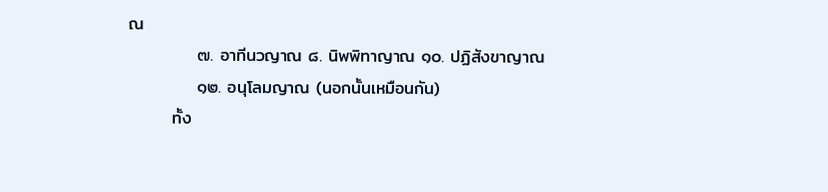ณ
           ๗. อาทีนวญาณ ๘. นิพพิทาญาณ ๑๐. ปฏิสังขาญาณ
           ๑๒. อนุโลมญาณ (นอกนั้นเหมือนกัน)
       ทั้ง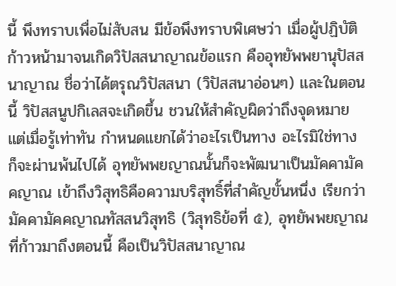นี้ พึงทราบเพื่อไม่สับสน มีข้อพึงทราบพิเศษว่า เมื่อผู้ปฏิบัติก้าวหน้ามาจนเกิดวิปัสสนาญาณข้อแรก คืออุทยัพพยานุปัสสนาญาณ ชื่อว่าได้ตรุณวิปัสสนา (วิปัสสนาอ่อนๆ) และในตอนนี้ วิปัสสนูปกิเลสจะเกิดขึ้น ชวนให้สำคัญผิดว่าถึงจุดหมาย แต่เมื่อรู้เท่าทัน กำหนดแยกได้ว่าอะไรเป็นทาง อะไรมิใช่ทาง ก็จะผ่านพ้นไปได้ อุทยัพพยญาณนั้นก็จะพัฒนาเป็นมัคคามัคคญาณ เข้าถึงวิสุทธิคือความบริสุทธิ์ที่สำคัญขั้นหนึ่ง เรียกว่า มัคคามัคคญาณทัสสนวิสุทธิ (วิสุทธิข้อที่ ๕), อุทยัพพยญาณที่ก้าวมาถึงตอนนี้ คือเป็นวิปัสสนาญาณ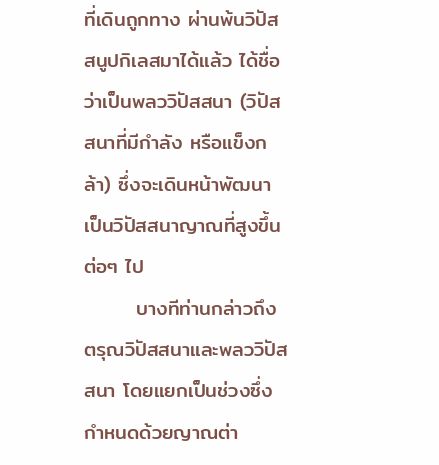ที่เดินถูกทาง ผ่านพ้นวิปัสสนูปกิเลสมาได้แล้ว ได้ชื่อว่าเป็นพลววิปัสสนา (วิปัสสนาที่มีกำลัง หรือแข็งกล้า) ซึ่งจะเดินหน้าพัฒนาเป็นวิปัสสนาญาณที่สูงขึ้นต่อๆ ไป
       บางทีท่านกล่าวถึงตรุณวิปัสสนาและพลววิปัสสนา โดยแยกเป็นช่วงซึ่งกำหนดด้วยญาณต่า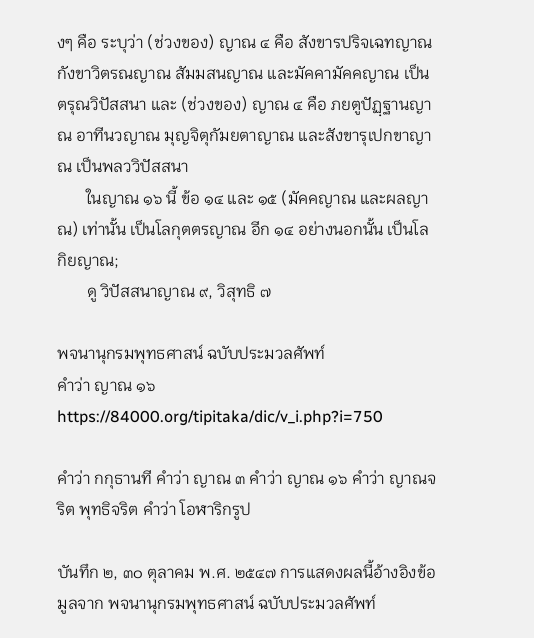งๆ คือ ระบุว่า (ช่วงของ) ญาณ ๔ คือ สังขารปริจเฉทญาณ กังขาวิตรณญาณ สัมมสนญาณ และมัคคามัคคญาณ เป็นตรุณวิปัสสนา และ (ช่วงของ) ญาณ ๔ คือ ภยตูปัฏฺฐานญาณ อาทีนวญาณ มุญจิตุกัมยตาญาณ และสังขารุเปกขาญาณ เป็นพลววิปัสสนา
       ในญาณ ๑๖ นี้ ข้อ ๑๔ และ ๑๕ (มัคคญาณ และผลญาณ) เท่านั้น เป็นโลกุตตรญาณ อีก ๑๔ อย่างนอกนั้น เป็นโลกิยญาณ;
       ดู วิปัสสนาญาณ ๙, วิสุทธิ ๗

พจนานุกรมพุทธศาสน์ ฉบับประมวลศัพท์
คำว่า ญาณ ๑๖
https://84000.org/tipitaka/dic/v_i.php?i=750

คำว่า กกุธานที คำว่า ญาณ ๓ คำว่า ญาณ ๑๖ คำว่า ญาณจริต พุทธิจริต คำว่า โอฬาริกรูป

บันทึก ๒, ๓๐ ตุลาคม พ.ศ. ๒๕๔๗ การแสดงผลนี้อ้างอิงข้อมูลจาก พจนานุกรมพุทธศาสน์ ฉบับประมวลศัพท์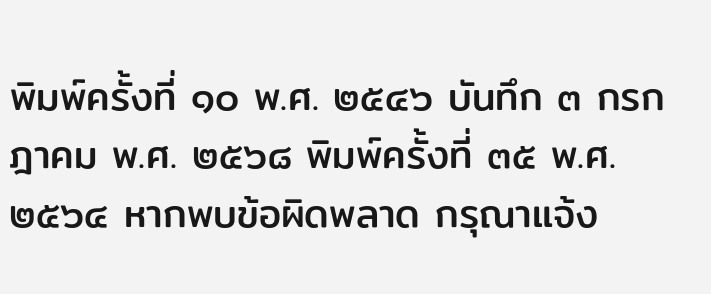พิมพ์ครั้งที่ ๑๐ พ.ศ. ๒๕๔๖ บันทึก ๓ กรกฎาคม พ.ศ. ๒๕๖๘ พิมพ์ครั้งที่ ๓๕ พ.ศ. ๒๕๖๔ หากพบข้อผิดพลาด กรุณาแจ้ง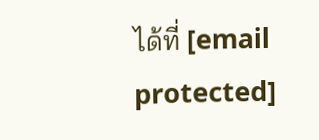ได้ที่ [email protected]